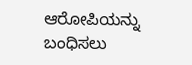ಆರೋಪಿಯನ್ನು ಬಂಧಿಸಲು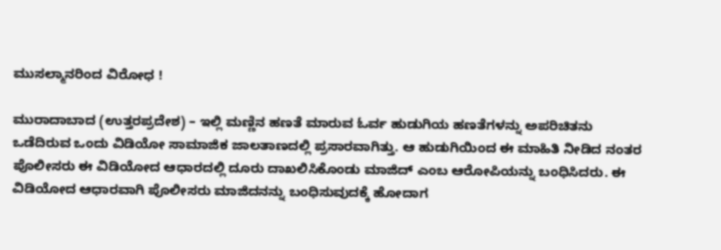ಮುಸಲ್ಮಾನರಿಂದ ವಿರೋಧ !

ಮುರಾದಾಬಾದ (ಉತ್ತರಪ್ರದೇಶ) – ಇಲ್ಲಿ ಮಣ್ಣಿನ ಹಣತೆ ಮಾರುವ ಓರ್ವ ಹುಡುಗಿಯ ಹಣತೆಗಳನ್ನು ಅಪರಿಚಿತನು ಒಡೆದಿರುವ ಒಂದು ವಿಡಿಯೋ ಸಾಮಾಜಿಕ ಜಾಲತಾಣದಲ್ಲಿ ಪ್ರಸಾರವಾಗಿತ್ತು. ಆ ಹುಡುಗಿಯಿಂದ ಈ ಮಾಹಿತಿ ನೀಡಿದ ನಂತರ ಪೊಲೀಸರು ಈ ವಿಡಿಯೋದ ಆಧಾರದಲ್ಲಿ ದೂರು ದಾಖಲಿಸಿಕೊಂಡು ಮಾಜಿದ್ ಎಂಬ ಆರೋಪಿಯನ್ನು ಬಂಧಿಸಿದರು. ಈ ವಿಡಿಯೋದ ಆಧಾರವಾಗಿ ಪೊಲೀಸರು ಮಾಜಿದನನ್ನು ಬಂಧಿಸುವುದಕ್ಕೆ ಹೋದಾಗ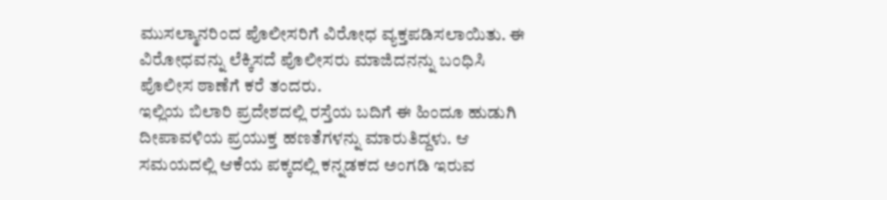ಮುಸಲ್ಮಾನರಿಂದ ಪೊಲೀಸರಿಗೆ ವಿರೋಧ ವ್ಯಕ್ತಪಡಿಸಲಾಯಿತು. ಈ ವಿರೋಧವನ್ನು ಲೆಕ್ಕಿಸದೆ ಪೊಲೀಸರು ಮಾಜಿದನನ್ನು ಬಂಧಿಸಿ ಪೊಲೀಸ ಠಾಣೆಗೆ ಕರೆ ತಂದರು.
ಇಲ್ಲಿಯ ಬಿಲಾರಿ ಪ್ರದೇಶದಲ್ಲಿ ರಸ್ತೆಯ ಬದಿಗೆ ಈ ಹಿಂದೂ ಹುಡುಗಿ ದೀಪಾವಳಿಯ ಪ್ರಯುಕ್ತ ಹಣತೆಗಳನ್ನು ಮಾರುತಿದ್ದಳು. ಆ ಸಮಯದಲ್ಲಿ ಆಕೆಯ ಪಕ್ಕದಲ್ಲಿ ಕನ್ನಡಕದ ಅಂಗಡಿ ಇರುವ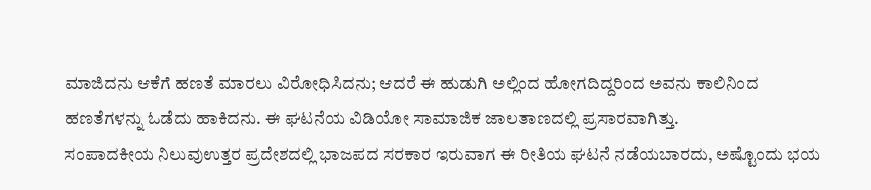ಮಾಜಿದನು ಆಕೆಗೆ ಹಣತೆ ಮಾರಲು ವಿರೋಧಿಸಿದನು; ಆದರೆ ಈ ಹುಡುಗಿ ಅಲ್ಲಿಂದ ಹೋಗದಿದ್ದರಿಂದ ಅವನು ಕಾಲಿನಿಂದ ಹಣತೆಗಳನ್ನು ಓಡೆದು ಹಾಕಿದನು. ಈ ಘಟನೆಯ ವಿಡಿಯೋ ಸಾಮಾಜಿಕ ಜಾಲತಾಣದಲ್ಲಿ ಪ್ರಸಾರವಾಗಿತ್ತು.
ಸಂಪಾದಕೀಯ ನಿಲುವುಉತ್ತರ ಪ್ರದೇಶದಲ್ಲಿ ಭಾಜಪದ ಸರಕಾರ ಇರುವಾಗ ಈ ರೀತಿಯ ಘಟನೆ ನಡೆಯಬಾರದು, ಅಷ್ಟೊಂದು ಭಯ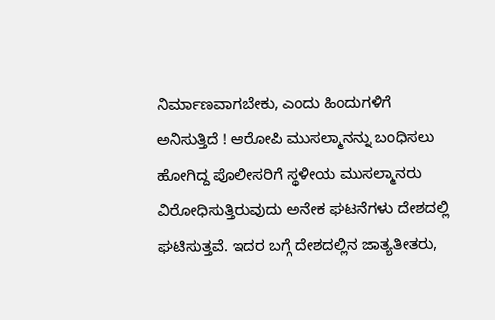ನಿರ್ಮಾಣವಾಗಬೇಕು, ಎಂದು ಹಿಂದುಗಳಿಗೆ ಅನಿಸುತ್ತಿದೆ ! ಆರೋಪಿ ಮುಸಲ್ಮಾನನ್ನು ಬಂಧಿಸಲು ಹೋಗಿದ್ದ ಪೊಲೀಸರಿಗೆ ಸ್ಥಳೀಯ ಮುಸಲ್ಮಾನರು ವಿರೋಧಿಸುತ್ತಿರುವುದು ಅನೇಕ ಘಟನೆಗಳು ದೇಶದಲ್ಲಿ ಘಟಿಸುತ್ತವೆ. ಇದರ ಬಗ್ಗೆ ದೇಶದಲ್ಲಿನ ಜಾತ್ಯತೀತರು,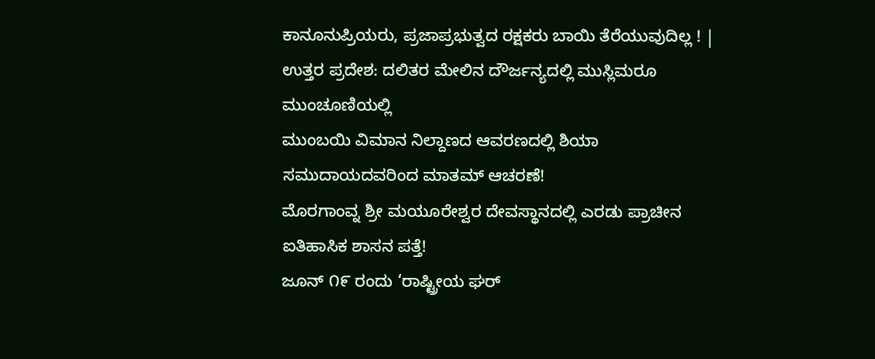ಕಾನೂನುಪ್ರಿಯರು, ಪ್ರಜಾಪ್ರಭುತ್ವದ ರಕ್ಷಕರು ಬಾಯಿ ತೆರೆಯುವುದಿಲ್ಲ ! |
ಉತ್ತರ ಪ್ರದೇಶ: ದಲಿತರ ಮೇಲಿನ ದೌರ್ಜನ್ಯದಲ್ಲಿ ಮುಸ್ಲಿಮರೂ ಮುಂಚೂಣಿಯಲ್ಲಿ
ಮುಂಬಯಿ ವಿಮಾನ ನಿಲ್ದಾಣದ ಆವರಣದಲ್ಲಿ ಶಿಯಾ ಸಮುದಾಯದವರಿಂದ ಮಾತಮ್ ಆಚರಣೆ!
ಮೊರಗಾಂವ್ನ ಶ್ರೀ ಮಯೂರೇಶ್ವರ ದೇವಸ್ಥಾನದಲ್ಲಿ ಎರಡು ಪ್ರಾಚೀನ ಐತಿಹಾಸಿಕ ಶಾಸನ ಪತ್ತೆ!
ಜೂನ್ ೧೯ ರಂದು ‘ರಾಷ್ಟ್ರೀಯ ಘರ್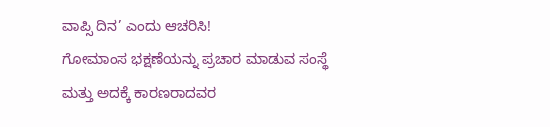ವಾಪ್ಸಿ ದಿನ’ ಎಂದು ಆಚರಿಸಿ!
ಗೋಮಾಂಸ ಭಕ್ಷಣೆಯನ್ನು ಪ್ರಚಾರ ಮಾಡುವ ಸಂಸ್ಥೆ ಮತ್ತು ಅದಕ್ಕೆ ಕಾರಣರಾದವರ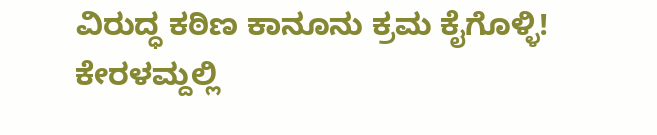ವಿರುದ್ಧ ಕಠಿಣ ಕಾನೂನು ಕ್ರಮ ಕೈಗೊಳ್ಳಿ!
ಕೇರಳಮ್ದಲ್ಲಿ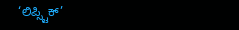‘ಲಿಪ್ಸ್ಟಿಕ್’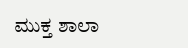ಮುಕ್ತ ಶಾಲಾ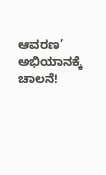ಆವರಣ’ ಅಭಿಯಾನಕ್ಕೆ ಚಾಲನೆ!